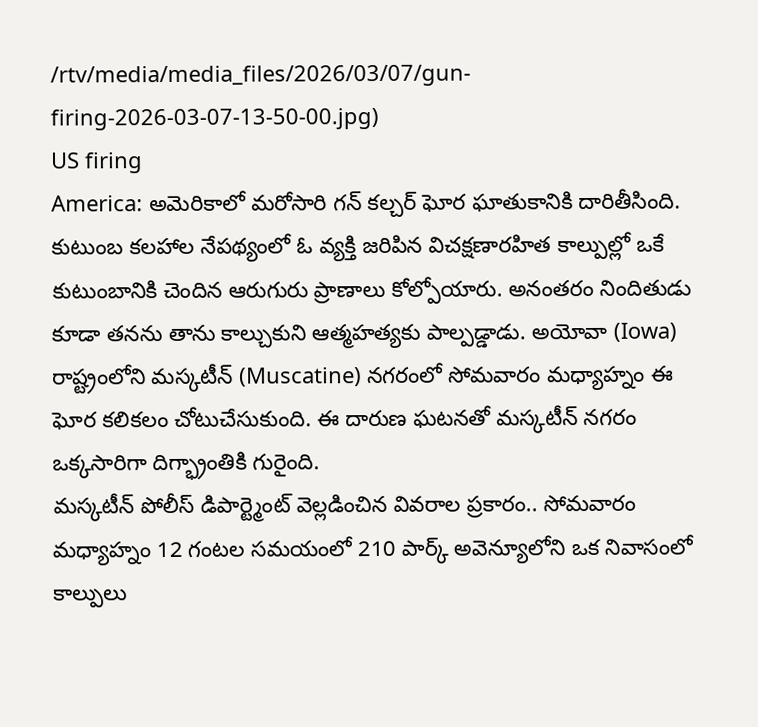/rtv/media/media_files/2026/03/07/gun-firing-2026-03-07-13-50-00.jpg)
US firing
America: అమెరికాలో మరోసారి గన్ కల్చర్ ఘోర ఘాతుకానికి దారితీసింది. కుటుంబ కలహాల నేపథ్యంలో ఓ వ్యక్తి జరిపిన విచక్షణారహిత కాల్పుల్లో ఒకే కుటుంబానికి చెందిన ఆరుగురు ప్రాణాలు కోల్పోయారు. అనంతరం నిందితుడు కూడా తనను తాను కాల్చుకుని ఆత్మహత్యకు పాల్పడ్డాడు. అయోవా (Iowa) రాష్ట్రంలోని మస్కటీన్ (Muscatine) నగరంలో సోమవారం మధ్యాహ్నం ఈ ఘోర కలికలం చోటుచేసుకుంది. ఈ దారుణ ఘటనతో మస్కటీన్ నగరం ఒక్కసారిగా దిగ్భ్రాంతికి గురైంది.
మస్కటీన్ పోలీస్ డిపార్ట్మెంట్ వెల్లడించిన వివరాల ప్రకారం.. సోమవారం మధ్యాహ్నం 12 గంటల సమయంలో 210 పార్క్ అవెన్యూలోని ఒక నివాసంలో కాల్పులు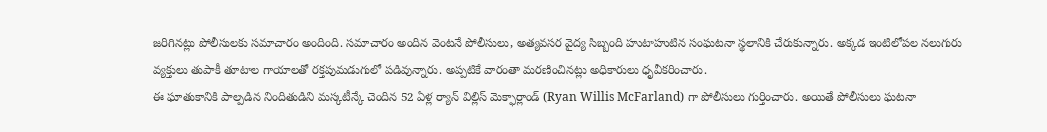జరిగినట్లు పోలీసులకు సమాచారం అందింది. సమాచారం అందిన వెంటనే పోలీసులు, అత్యవసర వైద్య సిబ్బంది హుటాహుటిన సంఘటనా స్థలానికి చేరుకున్నారు. అక్కడ ఇంటిలోపల నలుగురు వ్యక్తులు తుపాకీ తూటాల గాయాలతో రక్తపుమడుగులో పడివున్నారు. అప్పటికే వారంతా మరణించినట్లు అధికారులు ధృవీకరించారు.
ఈ ఘాతుకానికి పాల్పడిన నిందితుడిని మస్కటీన్కే చెందిన 52 ఏళ్ల ర్యాన్ విల్లిస్ మెక్ఫార్లాండ్ (Ryan Willis McFarland) గా పోలీసులు గుర్తించారు. అయితే పోలీసులు ఘటనా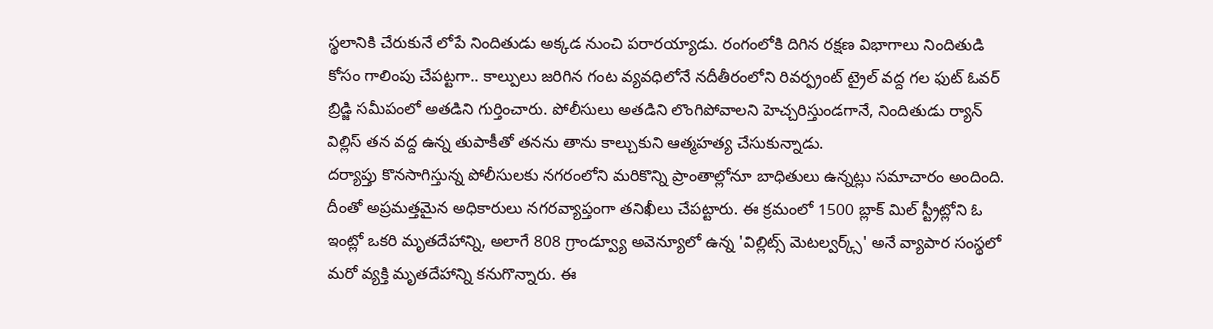స్థలానికి చేరుకునే లోపే నిందితుడు అక్కడ నుంచి పరారయ్యాడు. రంగంలోకి దిగిన రక్షణ విభాగాలు నిందితుడి కోసం గాలింపు చేపట్టగా.. కాల్పులు జరిగిన గంట వ్యవధిలోనే నదీతీరంలోని రివర్ఫ్రంట్ ట్రైల్ వద్ద గల ఫుట్ ఓవర్ బ్రిడ్జి సమీపంలో అతడిని గుర్తించారు. పోలీసులు అతడిని లొంగిపోవాలని హెచ్చరిస్తుండగానే, నిందితుడు ర్యాన్ విల్లిస్ తన వద్ద ఉన్న తుపాకీతో తనను తాను కాల్చుకుని ఆత్మహత్య చేసుకున్నాడు.
దర్యాప్తు కొనసాగిస్తున్న పోలీసులకు నగరంలోని మరికొన్ని ప్రాంతాల్లోనూ బాధితులు ఉన్నట్లు సమాచారం అందింది. దీంతో అప్రమత్తమైన అధికారులు నగరవ్యాప్తంగా తనిఖీలు చేపట్టారు. ఈ క్రమంలో 1500 బ్లాక్ మిల్ స్ట్రీట్లోని ఓ ఇంట్లో ఒకరి మృతదేహాన్ని, అలాగే 808 గ్రాండ్వ్యూ అవెన్యూలో ఉన్న 'విల్లిట్స్ మెటల్వర్క్స్' అనే వ్యాపార సంస్థలో మరో వ్యక్తి మృతదేహాన్ని కనుగొన్నారు. ఈ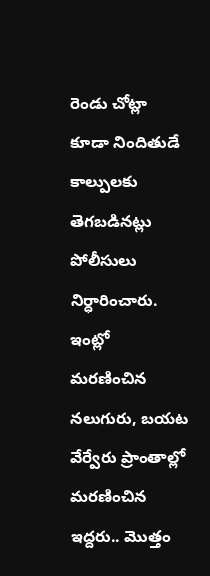రెండు చోట్లా కూడా నిందితుడే కాల్పులకు తెగబడినట్లు పోలీసులు నిర్ధారించారు.
ఇంట్లో మరణించిన నలుగురు, బయట వేర్వేరు ప్రాంతాల్లో మరణించిన ఇద్దరు.. మొత్తం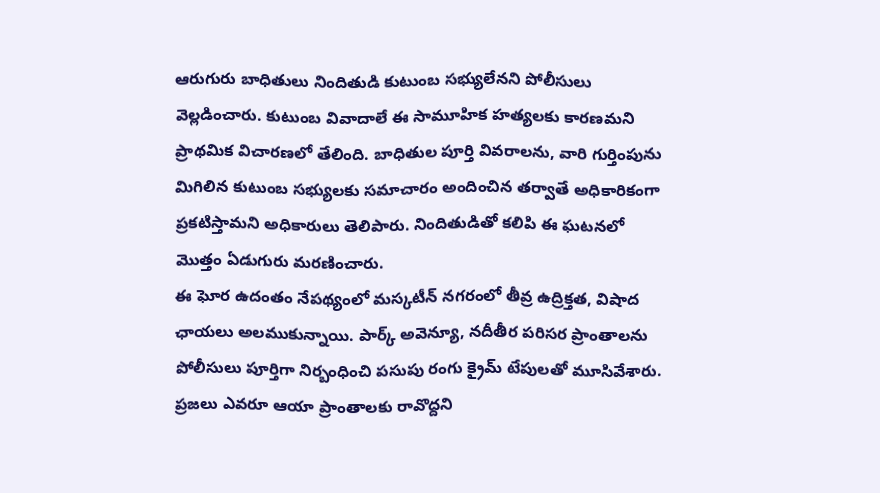ఆరుగురు బాధితులు నిందితుడి కుటుంబ సభ్యులేనని పోలీసులు వెల్లడించారు. కుటుంబ వివాదాలే ఈ సామూహిక హత్యలకు కారణమని ప్రాథమిక విచారణలో తేలింది. బాధితుల పూర్తి వివరాలను, వారి గుర్తింపును మిగిలిన కుటుంబ సభ్యులకు సమాచారం అందించిన తర్వాతే అధికారికంగా ప్రకటిస్తామని అధికారులు తెలిపారు. నిందితుడితో కలిపి ఈ ఘటనలో మొత్తం ఏడుగురు మరణించారు.
ఈ ఘోర ఉదంతం నేపథ్యంలో మస్కటీన్ నగరంలో తీవ్ర ఉద్రిక్తత, విషాద ఛాయలు అలముకున్నాయి. పార్క్ అవెన్యూ, నదీతీర పరిసర ప్రాంతాలను పోలీసులు పూర్తిగా నిర్బంధించి పసుపు రంగు క్రైమ్ టేపులతో మూసివేశారు. ప్రజలు ఎవరూ ఆయా ప్రాంతాలకు రావొద్దని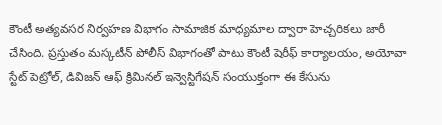కౌంటీ అత్యవసర నిర్వహణ విభాగం సామాజిక మాధ్యమాల ద్వారా హెచ్చరికలు జారీ చేసింది. ప్రస్తుతం మస్కటీన్ పోలీస్ విభాగంతో పాటు కౌంటీ షెరీఫ్ కార్యాలయం, అయోవా స్టేట్ పెట్రోల్, డివిజన్ ఆఫ్ క్రిమినల్ ఇన్వెస్టిగేషన్ సంయుక్తంగా ఈ కేసును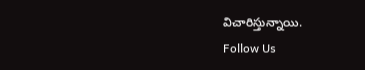విచారిస్తున్నాయి.
Follow Us